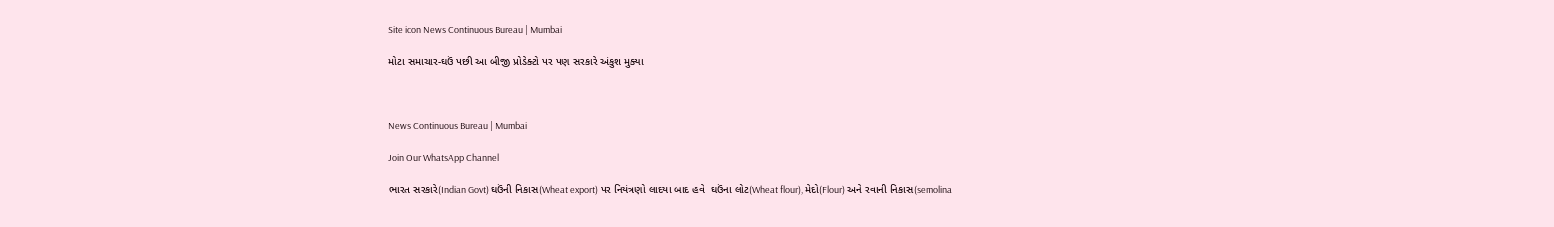Site icon News Continuous Bureau | Mumbai

મોટા સમાચાર-ઘઉં પછી આ બીજી પ્રોડેક્ટો પર પણ સરકારે અંકુશ મુક્યા



News Continuous Bureau | Mumbai

Join Our WhatsApp Channel

ભારત સરકારે(Indian Govt) ઘઉંની નિકાસ(Wheat export) પર નિયંત્રણો લાદયા બાદ હવે  ઘઉંના લોટ(Wheat flour), મેદો(Flour) અને રવાની નિકાસ(semolina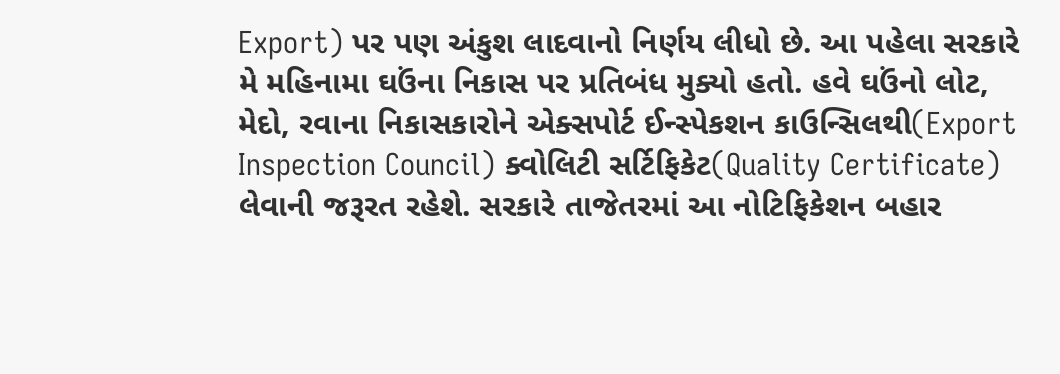Export) પર પણ અંકુશ લાદવાનો નિર્ણય લીધો છે. આ પહેલા સરકારે મે મહિનામા ઘઉંના નિકાસ પર પ્રતિબંધ મુક્યો હતો. હવે ઘઉંનો લોટ, મેદો, રવાના નિકાસકારોને એક્સપોર્ટ ઈન્સ્પેકશન કાઉન્સિલથી(Export Inspection Council) ક્વોલિટી સર્ટિફિકેટ(Quality Certificate) લેવાની જરૂરત રહેશે. સરકારે તાજેતરમાં આ નોટિફિકેશન બહાર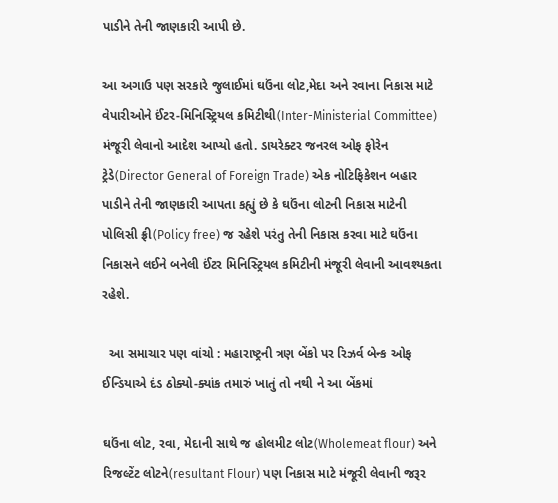પાડીને તેની જાણકારી આપી છે.

આ અગાઉ પણ સરકારે જુલાઈમાં ઘઉંના લોટ,મેદા અને રવાના નિકાસ માટે વેપારીઓને ઈંટર-મિનિસ્ટ્રિયલ કમિટીથી(Inter-Ministerial Committee) મંજૂરી લેવાનો આદેશ આપ્યો હતો. ડાયરેક્ટર જનરલ ઓફ ફોરેન ટ્રેડે(Director General of Foreign Trade) એક નોટિફિકેશન બહાર પાડીને તેની જાણકારી આપતા કહ્યું છે કે ઘઉંના લોટની નિકાસ માટેની પોલિસી ફ્રી(Policy free) જ રહેશે પરંતુ તેની નિકાસ કરવા માટે ઘઉંના નિકાસને લઈને બનેલી ઈંટર મિનિસ્ટ્રિયલ કમિટીની મંજૂરી લેવાની આવશ્યકતા રહેશે.

  આ સમાચાર પણ વાંચો : મહારાષ્ટ્રની ત્રણ બેંકો પર રિઝર્વ બેન્ક ઓફ ઈન્ડિયાએ દંડ ઠોક્યો-ક્યાંક તમારું ખાતું તો નથી ને આ બેંકમાં

ઘઉંના લોટ, રવા, મેદાની સાથે જ હોલમીટ લોટ(Wholemeat flour) અને રિજલ્ટેંટ લોટને(resultant Flour) પણ નિકાસ માટે મંજૂરી લેવાની જરૂર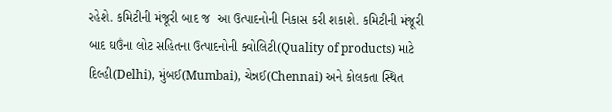રહેશે. કમિટીની મંજૂરી બાદ જ  આ ઉત્પાદનોની નિકાસ કરી શકાશે. કમિટીની મંજૂરી બાદ ઘઉંના લોટ સહિતના ઉત્પાદનોની ક્વોલિટી(Quality of products) માટે દિલ્હી(Delhi), મુંબઈ(Mumbai), ચેન્નઈ(Chennai) અને કોલકતા સ્થિત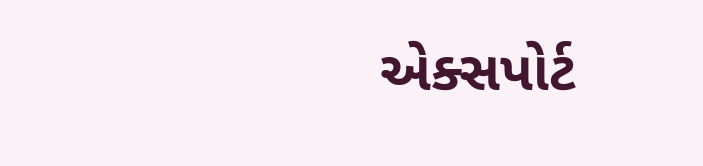એક્સપોર્ટ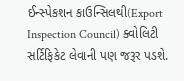ઈન્સ્પેકશન કાઉન્સિલથી(Export Inspection Council) ક્વોલિટી સર્ટિફિકેટ લેવાની પણ જરૂર પડશે.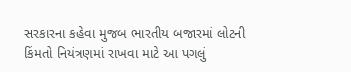સરકારના કહેવા મુજબ ભારતીય બજારમાં લોટની કિંમતો નિયંત્રણમાં રાખવા માટે આ પગલું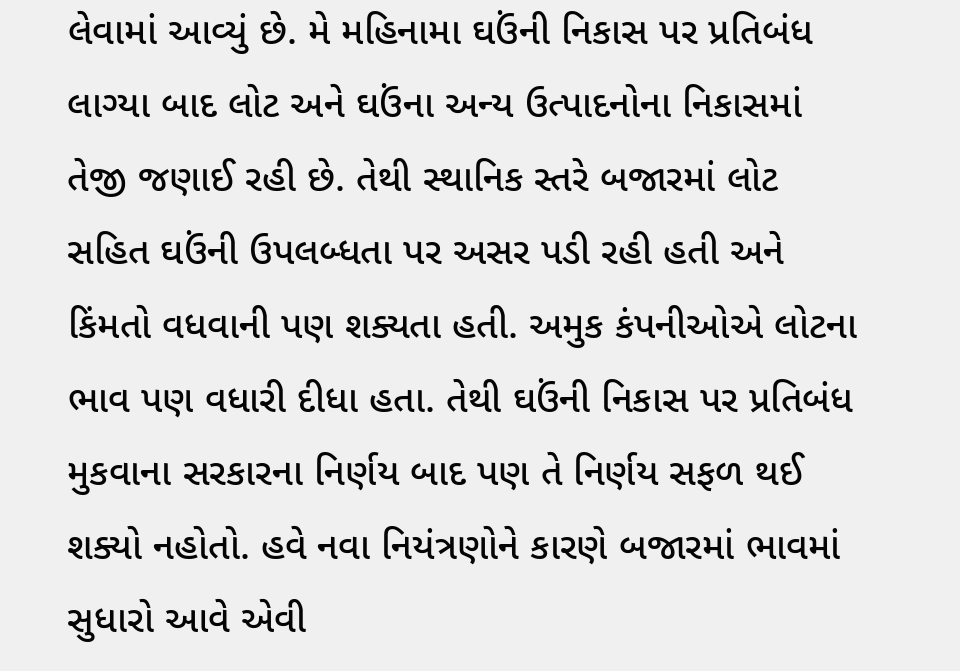લેવામાં આવ્યું છે. મે મહિનામા ઘઉંની નિકાસ પર પ્રતિબંધ લાગ્યા બાદ લોટ અને ઘઉંના અન્ય ઉત્પાદનોના નિકાસમાં તેજી જણાઈ રહી છે. તેથી સ્થાનિક સ્તરે બજારમાં લોટ સહિત ઘઉંની ઉપલબ્ધતા પર અસર પડી રહી હતી અને કિંમતો વધવાની પણ શક્યતા હતી. અમુક કંપનીઓએ લોટના ભાવ પણ વધારી દીધા હતા. તેથી ઘઉંની નિકાસ પર પ્રતિબંધ મુકવાના સરકારના નિર્ણય બાદ પણ તે નિર્ણય સફળ થઈ શક્યો નહોતો. હવે નવા નિયંત્રણોને કારણે બજારમાં ભાવમાં સુધારો આવે એવી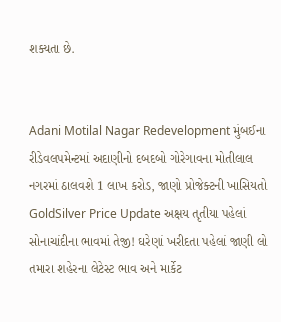શક્યતા છે.


Adani Motilal Nagar Redevelopment મુંબઈના રીડેવલપમેન્ટમાં અદાણીનો દબદબો ગોરેગાવના મોતીલાલ નગરમાં ઠાલવશે 1 લાખ કરોડ, જાણો પ્રોજેક્ટની ખાસિયતો
GoldSilver Price Update અક્ષય તૃતીયા પહેલાં સોનાચાંદીના ભાવમાં તેજી! ઘરેણાં ખરીદતા પહેલાં જાણી લો તમારા શહેરના લેટેસ્ટ ભાવ અને માર્કેટ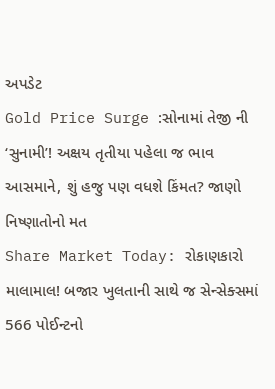અપડેટ
Gold Price Surge :સોનામાં તેજી ની ‘સુનામી’! અક્ષય તૃતીયા પહેલા જ ભાવ આસમાને, શું હજુ પણ વધશે કિંમત? જાણો નિષ્ણાતોનો મત
Share Market Today: રોકાણકારો માલામાલ! બજાર ખુલતાની સાથે જ સેન્સેક્સમાં 566 પોઈન્ટનો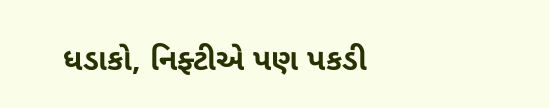ધડાકો, નિફ્ટીએ પણ પકડી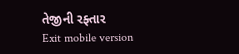તેજીની રફ્તાર
Exit mobile version